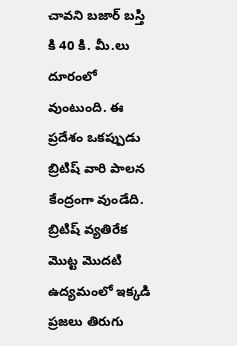చావని బజార్ బస్తి కి 40 కి. మీ.లు దూరంలో వుంటుంది. ఈ ప్రదేశం ఒకప్పుడు బ్రిటిష్ వారి పాలన కేంద్రంగా వుండేది. బ్రిటిష్ వ్యతిరేక మొట్ట మొదటి ఉద్యమంలో ఇక్కడి ప్రజలు తిరుగు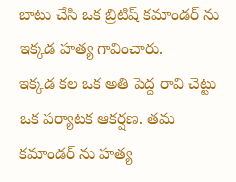బాటు చేసి ఒక బ్రిటిష్ కమాండర్ ను ఇక్కడ హత్య గావించారు.
ఇక్కడ కల ఒక అతి పెద్ద రావి చెట్టు ఒక పర్యాటక ఆకర్షణ. తమ కమాండర్ ను హత్య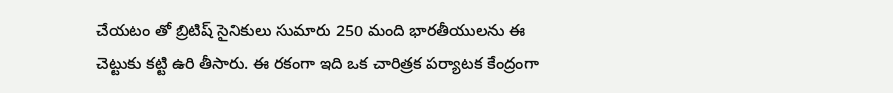చేయటం తో బ్రిటిష్ సైనికులు సుమారు 250 మంది భారతీయులను ఈ చెట్టుకు కట్టి ఉరి తీసారు. ఈ రకంగా ఇది ఒక చారిత్రక పర్యాటక కేంద్రంగా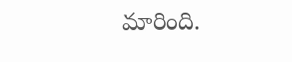మారింది.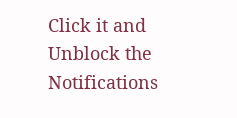Click it and Unblock the Notifications